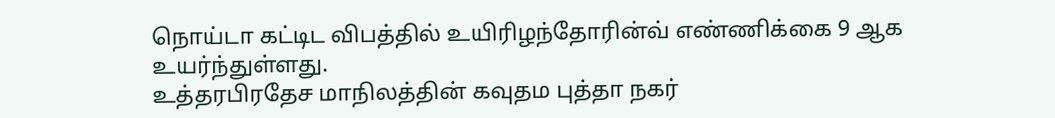நொய்டா கட்டிட விபத்தில் உயிரிழந்தோரின்வ் எண்ணிக்கை 9 ஆக உயர்ந்துள்ளது.
உத்தரபிரதேச மாநிலத்தின் கவுதம புத்தா நகர்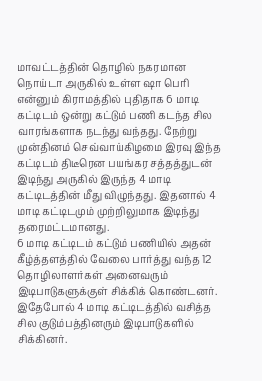மாவட்டத்தின் தொழில் நகரமான நொய்டா அருகில் உள்ள ஷா பெரி என்னும் கிராமத்தில் புதிதாக 6 மாடி கட்டிடம் ஒன்று கட்டும் பணி கடந்த சில வாரங்களாக நடந்து வந்தது. நேற்று முன்தினம் செவ்வாய்கிழமை இரவு இந்த கட்டிடம் திடீரென பயங்கர சத்தத்துடன் இடிந்து அருகில் இருந்த 4 மாடி கட்டிடத்தின் மீது விழுந்தது. இதனால் 4 மாடி கட்டிடமும் முற்றிலுமாக இடிந்து தரைமட்டமானது.
6 மாடி கட்டிடம் கட்டும் பணியில் அதன் கீழ்த்தளத்தில் வேலை பார்த்து வந்த 12 தொழிலாளர்கள் அனைவரும் இடிபாடுகளுக்குள் சிக்கிக் கொண்டனர். இதேபோல் 4 மாடி கட்டிடத்தில் வசித்த சில குடும்பத்தினரும் இடிபாடுகளில் சிக்கினர்.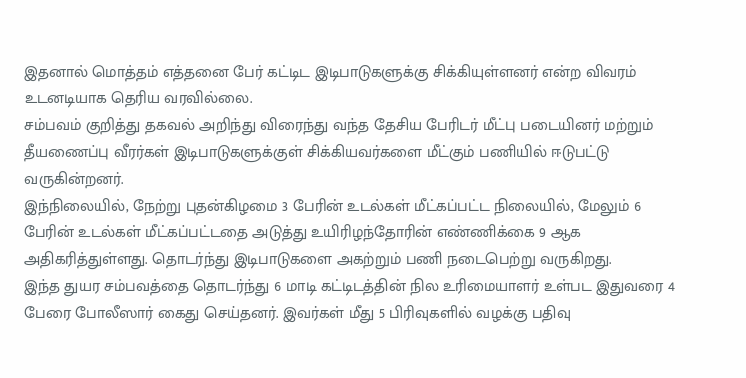இதனால் மொத்தம் எத்தனை பேர் கட்டிட இடிபாடுகளுக்கு சிக்கியுள்ளனர் என்ற விவரம் உடனடியாக தெரிய வரவில்லை.
சம்பவம் குறித்து தகவல் அறிந்து விரைந்து வந்த தேசிய பேரிடர் மீட்பு படையினர் மற்றும் தீயணைப்பு வீரர்கள் இடிபாடுகளுக்குள் சிக்கியவர்களை மீட்கும் பணியில் ஈடுபட்டு வருகின்றனர்.
இந்நிலையில், நேற்று புதன்கிழமை 3 பேரின் உடல்கள் மீட்கப்பட்ட நிலையில், மேலும் 6 பேரின் உடல்கள் மீட்கப்பட்டதை அடுத்து உயிரிழந்தோரின் எண்ணிக்கை 9 ஆக அதிகரித்துள்ளது. தொடர்ந்து இடிபாடுகளை அகற்றும் பணி நடைபெற்று வருகிறது.
இந்த துயர சம்பவத்தை தொடர்ந்து 6 மாடி கட்டிடத்தின் நில உரிமையாளர் உள்பட இதுவரை 4 பேரை போலீஸார் கைது செய்தனர். இவர்கள் மீது 5 பிரிவுகளில் வழக்கு பதிவு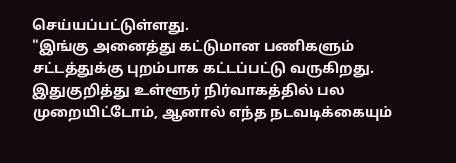செய்யப்பட்டுள்ளது.
"இங்கு அனைத்து கட்டுமான பணிகளும் சட்டத்துக்கு புறம்பாக கட்டப்பட்டு வருகிறது. இதுகுறித்து உள்ளூர் நிர்வாகத்தில் பல முறையிட்டோம், ஆனால் எந்த நடவடிக்கையும்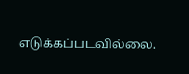எடுக்கப்படவில்லை.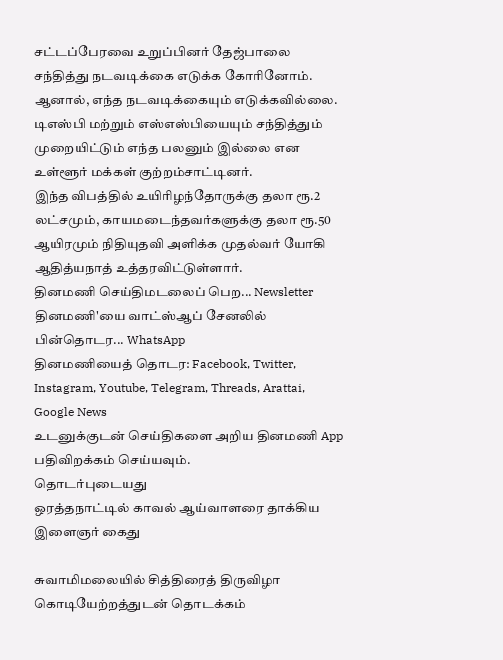சட்டப்பேரவை உறுப்பினர் தேஜ்பாலை சந்தித்து நடவடிக்கை எடுக்க கோரினோம். ஆனால், எந்த நடவடிக்கையும் எடுக்கவில்லை. டிஎஸ்பி மற்றும் எஸ்எஸ்பியையும் சந்தித்தும் முறையிட்டும் எந்த பலனும் இல்லை என உள்ளூர் மக்கள் குற்றம்சாட்டினர்.
இந்த விபத்தில் உயிரிழந்தோருக்கு தலா ரூ.2 லட்சமும், காயமடைந்தவர்களுக்கு தலா ரூ.50 ஆயிரமும் நிதியுதவி அளிக்க முதல்வர் யோகி ஆதித்யநாத் உத்தரவிட்டுள்ளார்.
தினமணி செய்திமடலைப் பெற... Newsletter
தினமணி'யை வாட்ஸ்ஆப் சேனலில் பின்தொடர... WhatsApp
தினமணியைத் தொடர: Facebook, Twitter, Instagram, Youtube, Telegram, Threads, Arattai, Google News
உடனுக்குடன் செய்திகளை அறிய தினமணி App பதிவிறக்கம் செய்யவும்.
தொடர்புடையது
ஒரத்தநாட்டில் காவல் ஆய்வாளரை தாக்கிய இளைஞர் கைது

சுவாமிமலையில் சித்திரைத் திருவிழா கொடியேற்றத்துடன் தொடக்கம்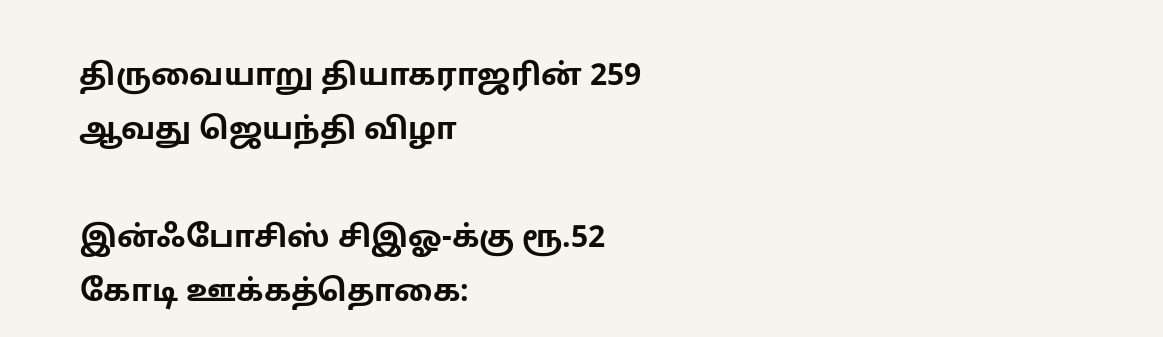திருவையாறு தியாகராஜரின் 259 ஆவது ஜெயந்தி விழா

இன்ஃபோசிஸ் சிஇஓ-க்கு ரூ.52 கோடி ஊக்கத்தொகை: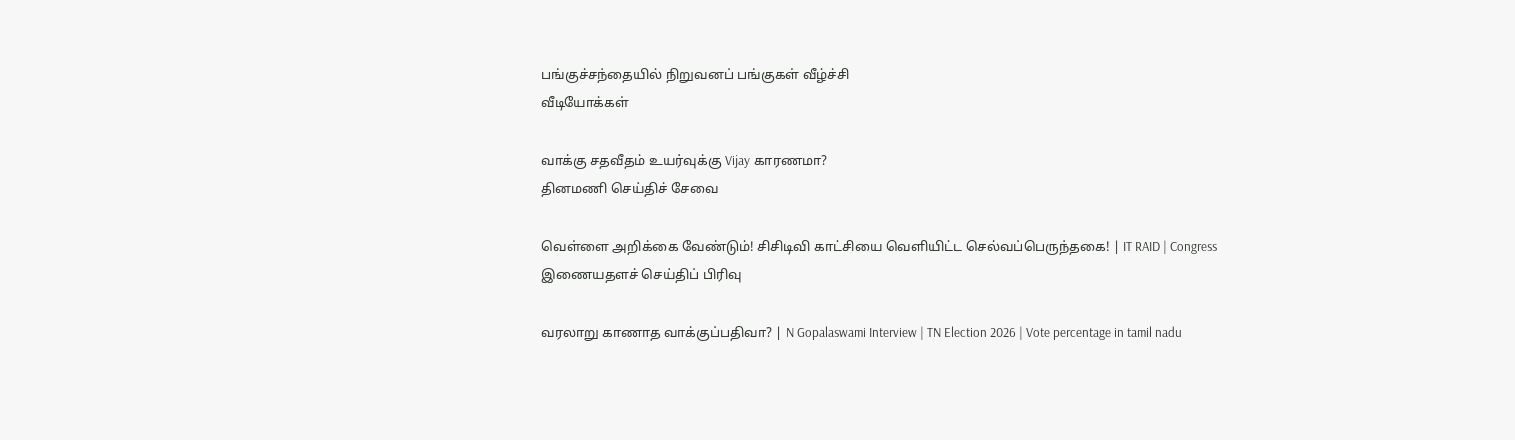பங்குச்சந்தையில் நிறுவனப் பங்குகள் வீழ்ச்சி
வீடியோக்கள்

வாக்கு சதவீதம் உயர்வுக்கு Vijay காரணமா?
தினமணி செய்திச் சேவை

வெள்ளை அறிக்கை வேண்டும்! சிசிடிவி காட்சியை வெளியிட்ட செல்வப்பெருந்தகை! | IT RAID | Congress
இணையதளச் செய்திப் பிரிவு

வரலாறு காணாத வாக்குப்பதிவா? | N Gopalaswami Interview | TN Election 2026 | Vote percentage in tamil nadu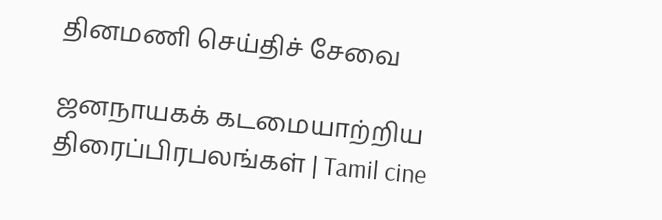தினமணி செய்திச் சேவை

ஜனநாயகக் கடமையாற்றிய திரைப்பிரபலங்கள் | Tamil cine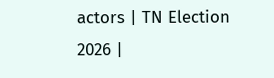actors | TN Election 2026 |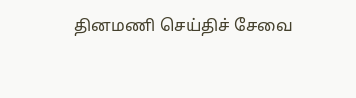தினமணி செய்திச் சேவை